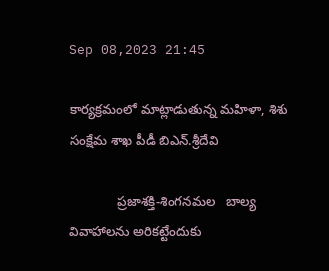Sep 08,2023 21:45

కార్యక్రమంలో మాట్లాడుతున్న మహిళా, శిశు సంక్షేమ శాఖ పీడీ బిఎన్‌.శ్రీదేవి

             ప్రజాశక్తి-శింగనమల   బాల్య వివాహాలను అరికట్టేందుకు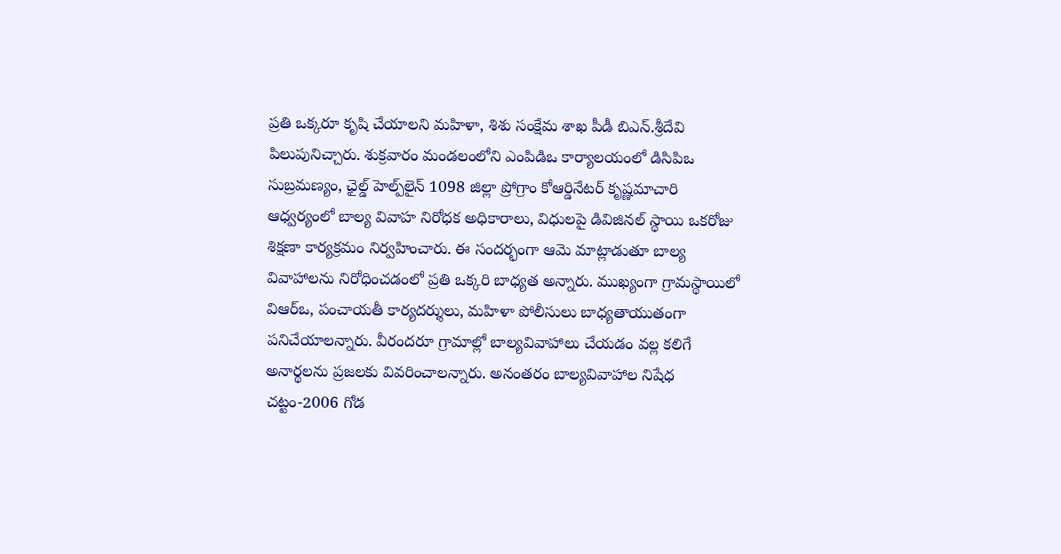ప్రతి ఒక్కరూ కృషి చేయాలని మహిళా, శిశు సంక్షేమ శాఖ పీడీ బిఎన్‌.శ్రీదేవి పిలుపునిచ్చారు. శుక్రవారం మండలంలోని ఎంపిడిఒ కార్యాలయంలో డిసిపిఒ సుబ్రమణ్యం, ఛైల్డ్‌ హెల్ప్‌లైన్‌ 1098 జిల్లా ప్రోగ్రాం కోఆర్డినేటర్‌ కృష్ణమాచారి ఆధ్వర్యంలో బాల్య వివాహ నిరోధక అధికారాలు, విధులపై డివిజినల్‌ స్థాయి ఒకరోజు శిక్షణా కార్యక్రమం నిర్వహించారు. ఈ సందర్భంగా ఆమె మాట్లాడుతూ బాల్య వివాహాలను నిరోధించడంలో ప్రతి ఒక్కరి బాధ్యత అన్నారు. ముఖ్యంగా గ్రామస్థాయిలో విఆర్‌ఒ, పంచాయతీ కార్యదర్శులు, మహిళా పోలీసులు బాధ్యతాయుతంగా పనిచేయాలన్నారు. వీరందరూ గ్రామాల్లో బాల్యవివాహాలు చేయడం వల్ల కలిగే అనార్థలను ప్రజలకు వివరించాలన్నారు. అనంతరం బాల్యవివాహాల నిషేధ చట్టం-2006 గోడ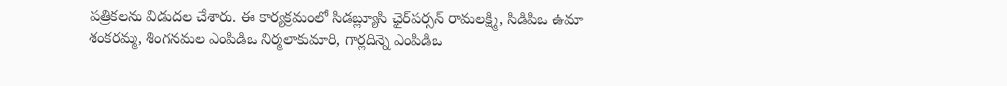పత్రికలను విడుదల చేశారు. ఈ కార్యక్రమంలో సిడబ్ల్యూసి ఛైర్‌పర్సన్‌ రామలక్ష్మి, సిడిపిఒ ఉమా శంకరమ్మ, శింగనమల ఎంపిడిఒ నిర్మలాకుమారి, గార్లదిన్నె ఎంపిడిఒ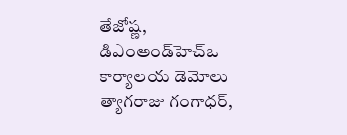తేజోష్ణ, డిఎంఅండ్‌హెచ్‌ఒ కార్యాలయ డెమోలు త్యాగరాజు గంగాధర్‌,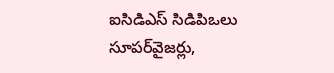ఐసిడిఎస్‌ సిడిపిఒలు సూపర్‌వైజర్లు,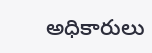అధికారులు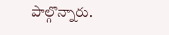పాల్గొన్నారు.